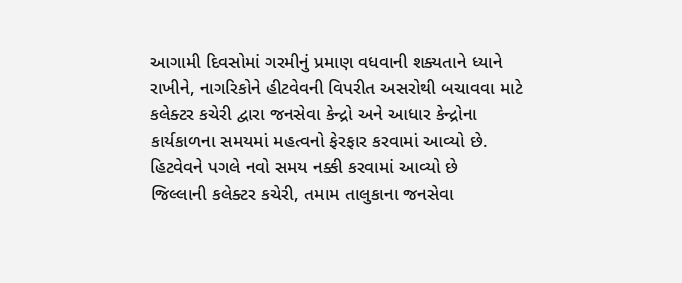આગામી દિવસોમાં ગરમીનું પ્રમાણ વધવાની શક્યતાને ધ્યાને રાખીને, નાગરિકોને હીટવેવની વિપરીત અસરોથી બચાવવા માટે કલેક્ટર કચેરી દ્વારા જનસેવા કેન્દ્રો અને આધાર કેન્દ્રોના કાર્યકાળના સમયમાં મહત્વનો ફેરફાર કરવામાં આવ્યો છે.
હિટવેવને પગલે નવો સમય નક્કી કરવામાં આવ્યો છે
જિલ્લાની કલેક્ટર કચેરી, તમામ તાલુકાના જનસેવા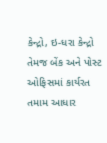કેન્દ્રો, ઇ-ધરા કેન્દ્રો તેમજ બેંક અને પોસ્ટ ઓફિસમાં કાર્યરત તમામ આધાર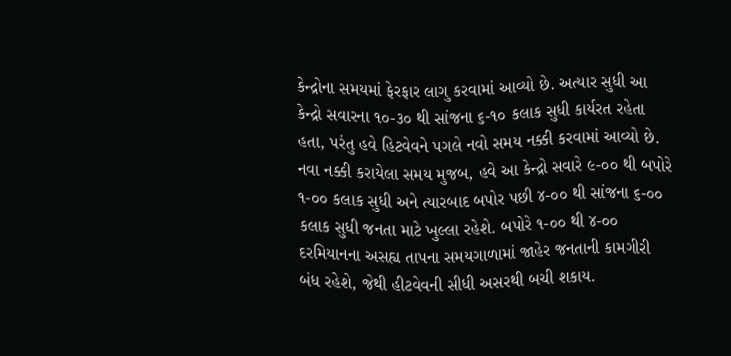કેન્દ્રોના સમયમાં ફેરફાર લાગુ કરવામાં આવ્યો છે. અત્યાર સુધી આ કેન્દ્રો સવારના ૧૦-૩૦ થી સાંજના ૬-૧૦ કલાક સુધી કાર્યરત રહેતા હતા, પરંતુ હવે હિટવેવને પગલે નવો સમય નક્કી કરવામાં આવ્યો છે. નવા નક્કી કરાયેલા સમય મુજબ, હવે આ કેન્દ્રો સવારે ૯-૦૦ થી બપોરે ૧-૦૦ કલાક સુધી અને ત્યારબાદ બપોર પછી ૪-૦૦ થી સાંજના ૬-૦૦ કલાક સુધી જનતા માટે ખુલ્લા રહેશે. બપોરે ૧-૦૦ થી ૪-૦૦ દરમિયાનના અસહ્ય તાપના સમયગાળામાં જાહેર જનતાની કામગીરી બંધ રહેશે, જેથી હીટવેવની સીધી અસરથી બચી શકાય.